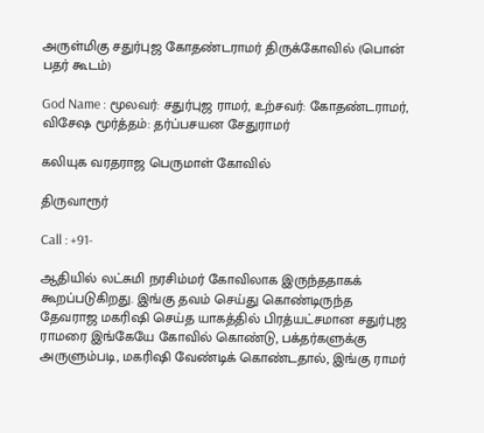அருள்மிகு சதுர்புஜ கோதண்டராமர் திருக்கோவில் (பொன் பதர் கூடம்)

God Name : மூலவர்: சதுர்புஜ ராமர், உற்சவர்: கோதண்டராமர், விசேஷ மூர்த்தம்: தர்ப்பசயன சேதுராமர்

கலியுக வரதராஜ பெருமாள் கோவில்

திருவாரூர்

Call : +91-

ஆதியில் லட்சுமி நரசிம்மர் கோவிலாக இருந்ததாகக் கூறப்படுகிறது. இங்கு தவம் செய்து கொண்டிருந்த தேவராஜ மகரிஷி செய்த யாகத்தில் பிரத்யட்சமான சதுர்புஜ ராமரை இங்கேயே கோவில் கொண்டு, பக்தர்களுக்கு அருளும்படி, மகரிஷி வேண்டிக் கொண்டதால், இங்கு ராமர்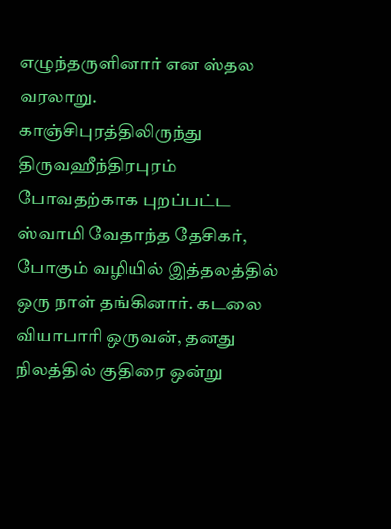எழுந்தருளினார் என ஸ்தல வரலாறு. காஞ்சிபுரத்திலிருந்து திருவஹீந்திரபுரம் போவதற்காக புறப்பட்ட ஸ்வாமி வேதாந்த தேசிகர், போகும் வழியில் இத்தலத்தில் ஒரு நாள் தங்கினார். கடலை வியாபாரி ஒருவன், தனது நிலத்தில் குதிரை ஒன்று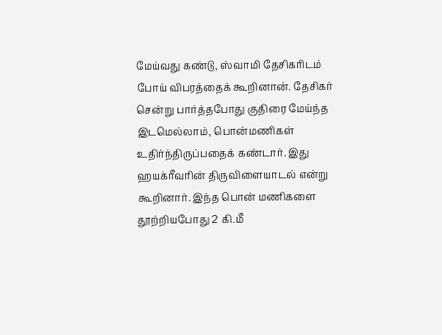மேய்வது கண்டு, ஸ்வாமி தேசிகரிடம் போய் விபரத்தைக் கூறினான். தேசிகர் சென்று பார்த்தபோது குதிரை மேய்ந்த இடமெல்லாம், பொன்மணிகள் உதிர்ந்திருப்பதைக் கண்டார். இது ஹயக்ரீவரின் திருவிளையாடல் என்று கூறினார். இந்த பொன் மணிகளை தூற்றியபோது 2 கி.மீ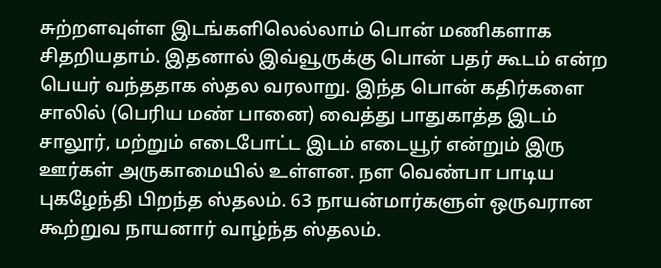சுற்றளவுள்ள இடங்களிலெல்லாம் பொன் மணிகளாக சிதறியதாம். இதனால் இவ்வூருக்கு பொன் பதர் கூடம் என்ற பெயர் வந்ததாக ஸ்தல வரலாறு. இந்த பொன் கதிர்களை சாலில் (பெரிய மண் பானை) வைத்து பாதுகாத்த இடம் சாலூர், மற்றும் எடைபோட்ட இடம் எடையூர் என்றும் இரு ஊர்கள் அருகாமையில் உள்ளன. நள வெண்பா பாடிய புகழேந்தி பிறந்த ஸ்தலம். 63 நாயன்மார்களுள் ஒருவரான கூற்றுவ நாயனார் வாழ்ந்த ஸ்தலம்.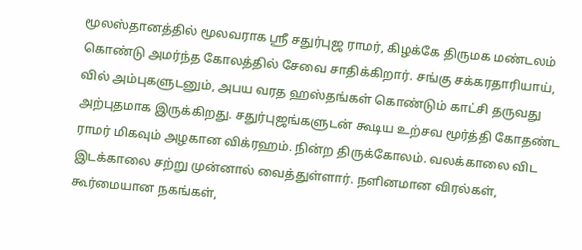மூலஸ்தானத்தில் மூலவராக ஸ்ரீ சதுர்புஜ ராமர், கிழக்கே திருமக மண்டலம் கொண்டு அமர்ந்த கோலத்தில் சேவை சாதிக்கிறார். சங்கு சக்கரதாரியாய், வில் அம்புகளுடனும், அபய வரத ஹஸ்தங்கள் கொண்டும் காட்சி தருவது அற்புதமாக இருக்கிறது. சதுர்புஜங்களுடன் கூடிய உற்சவ மூர்த்தி கோதண்ட ராமர் மிகவும் அழகான விக்ரஹம். நின்ற திருக்கோலம். வலக்காலை விட இடக்காலை சற்று முன்னால் வைத்துள்ளார். நளினமான விரல்கள், கூர்மையான நகங்கள்,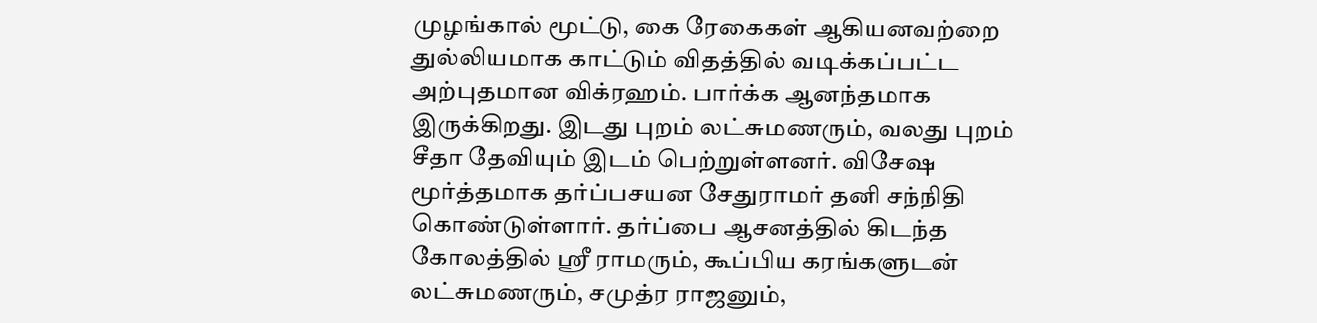முழங்கால் மூட்டு, கை ரேகைகள் ஆகியனவற்றை துல்லியமாக காட்டும் விதத்தில் வடிக்கப்பட்ட அற்புதமான விக்ரஹம். பார்க்க ஆனந்தமாக இருக்கிறது. இடது புறம் லட்சுமணரும், வலது புறம் சீதா தேவியும் இடம் பெற்றுள்ளனர். விசேஷ மூர்த்தமாக தர்ப்பசயன சேதுராமர் தனி சந்நிதி கொண்டுள்ளார். தர்ப்பை ஆசனத்தில் கிடந்த கோலத்தில் ஸ்ரீ ராமரும், கூப்பிய கரங்களுடன் லட்சுமணரும், சமுத்ர ராஜனும்,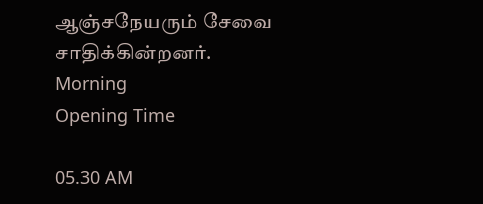ஆஞ்சநேயரும் சேவை சாதிக்கின்றனர்.
Morning
Opening Time

05.30 AM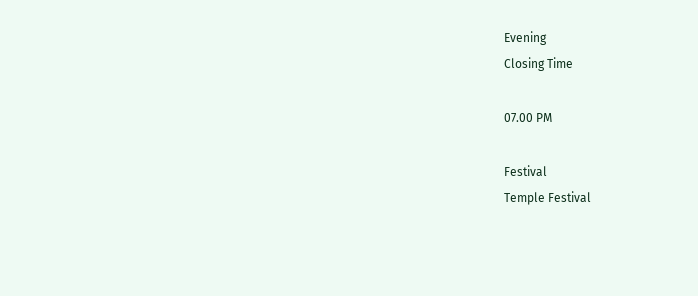Evening
Closing Time

07.00 PM

Festival
Temple Festival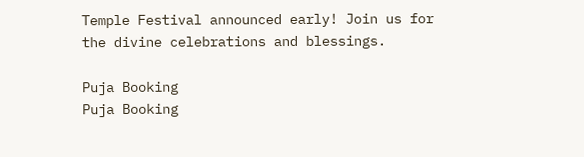Temple Festival announced early! Join us for the divine celebrations and blessings.

Puja Booking
Puja Booking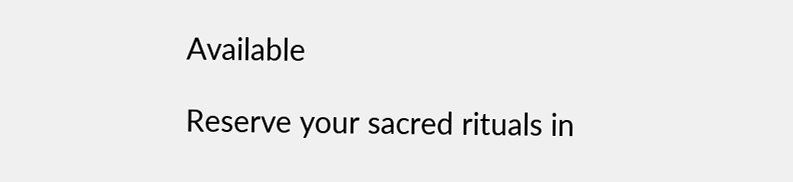Available

Reserve your sacred rituals in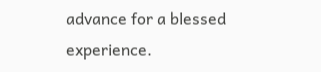advance for a blessed experience.